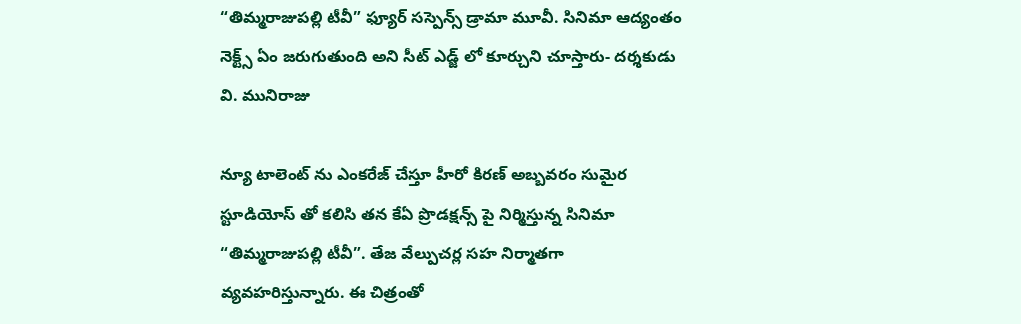“తిమ్మరాజుపల్లి టీవీ” ఫ్యూర్ సస్పెన్స్ డ్రామా మూవీ. సినిమా ఆద్యంతం నెక్ట్స్ ఏం జరుగుతుంది అని సీట్ ఎడ్జ్ లో కూర్చుని చూస్తారు- దర్శకుడు వి. మునిరాజు

న్యూ టాలెంట్ ను ఎంకరేజ్ చేస్తూ హీరో కిరణ్ అబ్బవరం సుమైర స్టూడియోస్ తో కలిసి తన కేఏ ప్రొడక్షన్స్ పై నిర్మిస్తున్న సినిమా “తిమ్మరాజుపల్లి టీవీ”. తేజ వేల్పుచర్ల సహ నిర్మాతగా వ్యవహరిస్తున్నారు. ఈ చిత్రంతో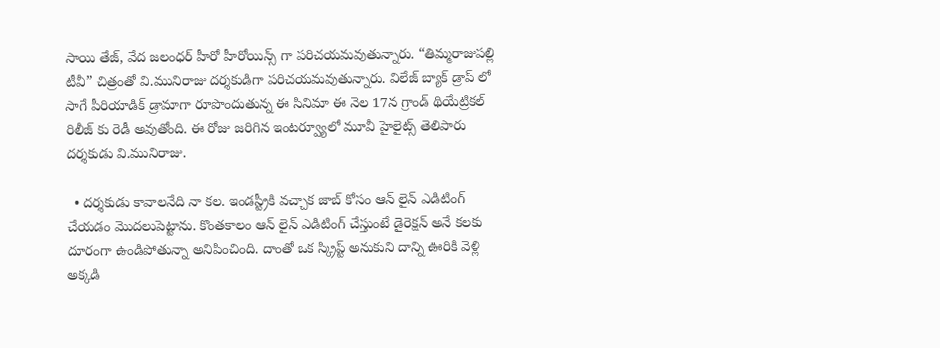సాయి తేజ్, వేద జలంధర్ హీరో హీరోయిన్స్ గా పరిచయమవుతున్నారు. “తిమ్మరాజుపల్లి టీవీ” చిత్రంతో వి.మునిరాజు దర్శకుడిగా పరిచయమవుతున్నారు. విలేజ్ బ్యాక్ డ్రాప్ లో సాగే పీరియాడిక్ డ్రామాగా రూపొందుతున్న ఈ సినిమా ఈ నెల 17న గ్రాండ్ థియేట్రికల్ రిలీజ్ కు రెడీ అవుతోంది. ఈ రోజు జరిగిన ఇంటర్వ్యూలో మూవీ హైలైట్స్ తెలిపారు దర్శకుడు వి.మునిరాజు.

  • దర్శకుడు కావాలనేది నా కల. ఇండస్ట్రీకి వచ్చాక జాబ్ కోసం ఆన్ లైన్ ఎడిటింగ్ చేయడం మొదలుపెట్టాను. కొంతకాలం ఆన్ లైన్ ఎడిటింగ్ చేస్తుంటే డైరెక్షన్ అనే కలకు దూరంగా ఉండిపోతున్నా అనిపించింది. దాంతో ఒక స్క్రిప్ట్ అనుకుని దాన్ని ఊరికి వెళ్లి అక్కడి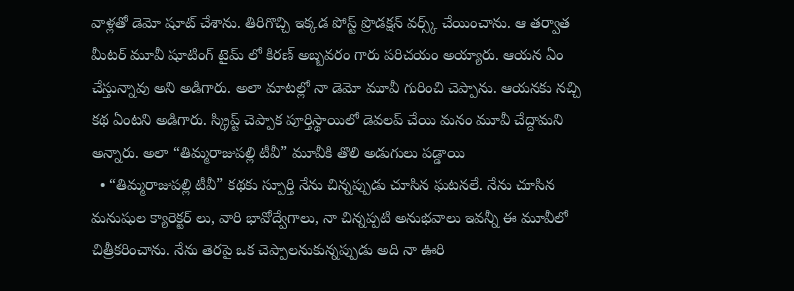వాళ్లతో డెమో షూట్ చేశాను. తిరిగొచ్చి ఇక్కడ పోస్ట్ ప్రొడక్షన్ వర్స్క్ చేయించాను. ఆ తర్వాత మీటర్ మూవీ షూటింగ్ టైమ్ లో కిరణ్ అబ్బవరం గారు పరిచయం అయ్యారు. ఆయన ఏం చేస్తున్నావు అని అడిగారు. అలా మాటల్లో నా డెమో మూవీ గురించి చెప్పాను. ఆయనకు నచ్చి కథ ఏంటని అడిగారు. స్క్రిప్ట్ చెప్పాక పూర్తిస్థాయిలో డెవలప్ చేయి మనం మూవీ చేద్దామని అన్నారు. అలా “తిమ్మరాజుపల్లి టీవీ” మూవీకి తొలి అడుగులు పడ్డాయి
  • “తిమ్మరాజుపల్లి టీవీ” కథకు స్పూర్తి నేను చిన్నప్పుడు చూసిన ఘటనలే. నేను చూసిన మనుషుల క్యారెక్టర్ లు, వారి భావోద్వేగాలు, నా చిన్నప్పటి అనుభవాలు ఇవన్నీ ఈ మూవీలో చిత్రీకరించాను. నేను తెరపై ఒక చెప్పాలనుకున్నప్పుడు అది నా ఊరి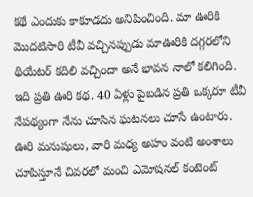కథే ఎందుకు కాకూడదు అనిపించింది. మా ఊరికి మొదటిసారి టీవీ వచ్చినప్పుడు మాఊరికి దగ్గరలోని థియేటర్ కదిలి వచ్చిందా అనే భావన నాలో కలిగింది. ఇది ప్రతి ఊరి కథ. 40 ఏళ్లు పైబడిన ప్రతి ఒక్కరూ టీవీ నేపథ్యంగా నేను చూసిన ఘటనలు చూసే ఉంటారు. ఊరి మనుషులు, వారి మధ్య అహం వంటి అంశాలు చూపిస్తూనే చివరలో మంచి ఎమోషనల్ కంటెంట్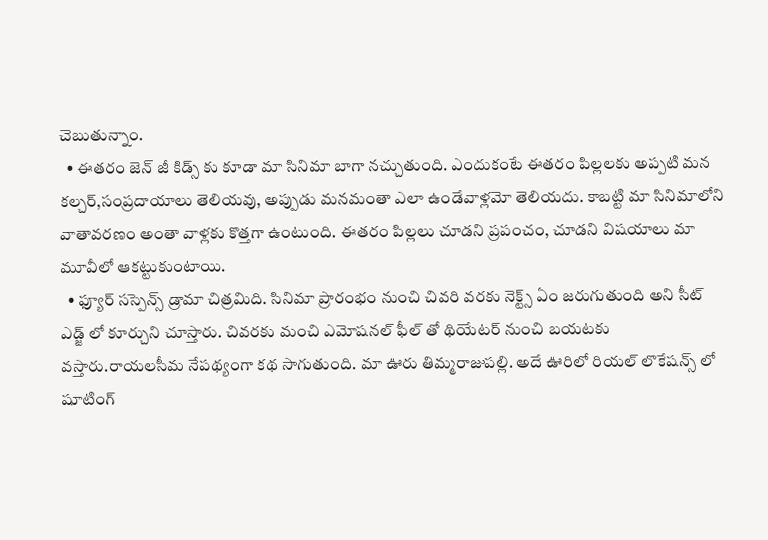చెబుతున్నాం.
  • ఈతరం జెన్ జీ కిడ్స్ కు కూడా మా సినిమా బాగా నచ్చుతుంది. ఎందుకంటే ఈతరం పిల్లలకు అప్పటి మన కల్చర్,సంప్రదాయాలు తెలియవు, అప్పుడు మనమంతా ఎలా ఉండేవాళ్లమో తెలియదు. కాబట్టి మా సినిమాలోని వాతావరణం అంతా వాళ్లకు కొత్తగా ఉంటుంది. ఈతరం పిల్లలు చూడని ప్రపంచం, చూడని విషయాలు మా మూవీలో ఆకట్టుకుంటాయి.
  • ఫ్యూర్ సస్పెన్స్ డ్రామా చిత్రమిది. సినిమా ప్రారంభం నుంచి చివరి వరకు నెక్ట్స్ ఏం జరుగుతుంది అని సీట్ ఎడ్జ్ లో కూర్చుని చూస్తారు. చివరకు మంచి ఎమోషనల్ ఫీల్ తో థియేటర్ నుంచి బయటకు వస్తారు.రాయలసీమ నేపథ్యంగా కథ సాగుతుంది. మా ఊరు తిమ్మరాజుపల్లి. అదే ఊరిలో రియల్ లొకేషన్స్ లో షూటింగ్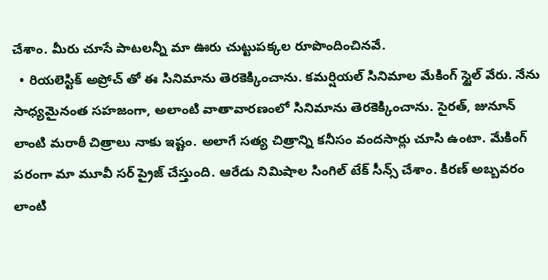చేశాం. మీరు చూసే పాటలన్నీ మా ఊరు చుట్టుపక్కల రూపొందించినవే.
  • రియలెస్టిక్ అప్రోచ్ తో ఈ సినిమాను తెరకెక్కించాను. కమర్షియల్ సినిమాల మేకింగ్ స్టైల్ వేరు. నేను సాధ్యమైనంత సహజంగా, అలాంటి వాతావారణంలో సినిమాను తెరకెక్కించాను. సైరత్, జునూన్ లాంటి మరాఠీ చిత్రాలు నాకు ఇష్టం. అలాగే సత్య చిత్రాన్ని కనీసం వందసార్లు చూసి ఉంటా. మేకింగ్ పరంగా మా మూవీ సర్ ప్రైజ్ చేస్తుంది. ఆరేడు నిమిషాల సింగిల్ టేక్ సీన్స్ చేశాం. కిరణ్ అబ్బవరం లాంటి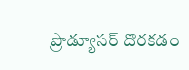ప్రొడ్యూసర్ దొరకడం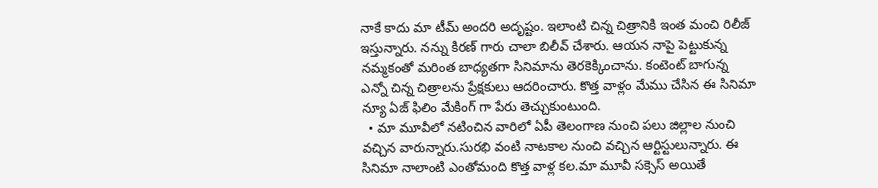నాకే కాదు మా టీమ్ అందరి అదృష్టం. ఇలాంటి చిన్న చిత్రానికి ఇంత మంచి రిలీజ్ ఇస్తున్నారు. నన్ను కిరణ్ గారు చాలా బిలీవ్ చేశారు. ఆయన నాపై పెట్టుకున్న నమ్మకంతో మరింత బాధ్యతగా సినిమాను తెరకెక్కించాను. కంటెంట్ బాగున్న ఎన్నో చిన్న చిత్రాలను ప్రేక్షకులు ఆదరించారు. కొత్త వాళ్లం మేము చేసిన ఈ సినిమా న్యూ ఏజ్ ఫిలిం మేకింగ్ గా పేరు తెచ్చుకుంటుంది.
  • మా మూవీలో నటించిన వారిలో ఏపీ తెలంగాణ నుంచి పలు జిల్లాల నుంచి వచ్చిన వారున్నారు.సురభి వంటి నాటకాల నుంచి వచ్చిన ఆర్టిస్టులున్నారు. ఈ సినిమా నాలాంటి ఎంతోమంది కొత్త వాళ్ల కల.మా మూవీ సక్సెస్ అయితే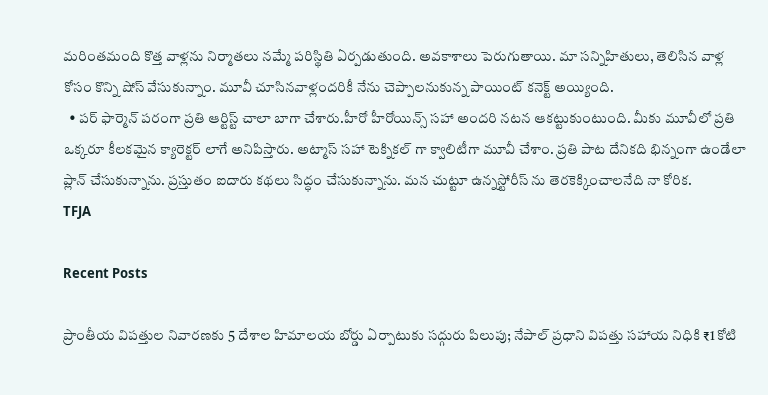మరింతమంది కొత్త వాళ్లను నిర్మాతలు నమ్మే పరిస్థితి ఏర్పడుతుంది. అవకాశాలు పెరుగుతాయి. మా సన్నిహితులు, తెలిసిన వాళ్ల కోసం కొన్ని షోస్ వేసుకున్నాం. మూవీ చూసినవాళ్లందరికీ నేను చెప్పాలనుకున్న పాయింట్ కనెక్ట్ అయ్యింది.
  • పర్ ఫార్మెన్ పరంగా ప్రతి ఆర్టిస్ట్ చాలా బాగా చేశారు.హీరో హీరోయిన్స్ సహా అందరి నటన ఆకట్టుకుంటుంది. మీకు మూవీలో ప్రతి ఒక్కరూ కీలకమైన క్యారెక్టర్ లాగే అనిపిస్తారు. అట్మాస్ సహా టెక్నికల్ గా క్వాలిటీగా మూవీ చేశాం. ప్రతి పాట దేనికది భిన్నంగా ఉండేలా ప్లాన్ చేసుకున్నాను. ప్రస్తుతం ఐదారు కథలు సిద్ధం చేసుకున్నాను. మన చుట్టూ ఉన్నస్టోరీస్ ను తెరకెక్కించాలనేది నా కోరిక.
TFJA

Recent Posts

ప్రాంతీయ విపత్తుల నివారణకు 5 దేశాల హిమాలయ బోర్డు ఏర్పాటుకు సద్గురు పిలుపు; నేపాల్ ప్రధాని విపత్తు సహాయ నిధికి ₹1 కోటి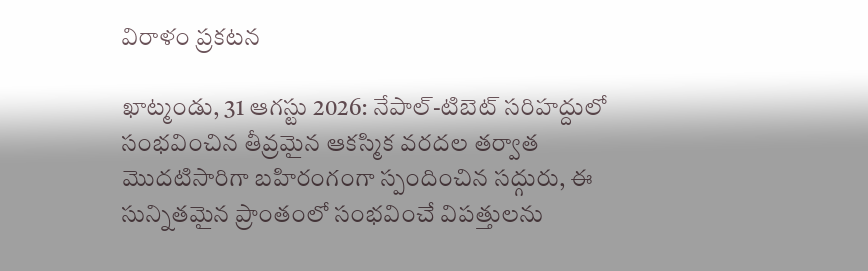విరాళం ప్రకటన

ఖాట్మండు, 31 ఆగస్టు 2026: నేపాల్-టిబెట్ సరిహద్దులో సంభవించిన తీవ్రమైన ఆకస్మిక వరదల తర్వాత మొదటిసారిగా బహిరంగంగా స్పందించిన సద్గురు, ఈ సున్నితమైన ప్రాంతంలో సంభవించే విపత్తులను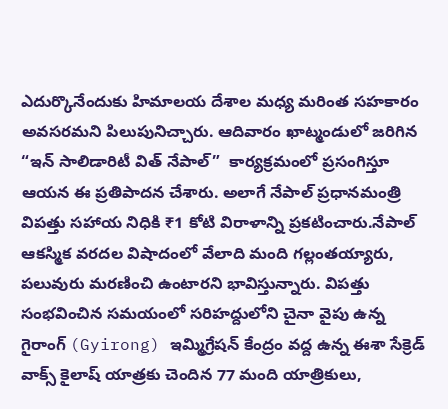ఎదుర్కొనేందుకు హిమాలయ దేశాల మధ్య మరింత సహకారం అవసరమని పిలుపునిచ్చారు. ఆదివారం ఖాట్మండులో జరిగిన “ఇన్ సాలిడారిటీ విత్ నేపాల్”  కార్యక్రమంలో ప్రసంగిస్తూ ఆయన ఈ ప్రతిపాదన చేశారు. అలాగే నేపాల్ ప్రధానమంత్రి విపత్తు సహాయ నిధికి ₹1 కోటి విరాళాన్ని ప్రకటించారు.నేపాల్ ఆకస్మిక వరదల విషాదంలో వేలాది మంది గల్లంతయ్యారు, పలువురు మరణించి ఉంటారని భావిస్తున్నారు. విపత్తు సంభవించిన సమయంలో సరిహద్దులోని చైనా వైపు ఉన్న గైరాంగ్ (Gyirong) ఇమ్మిగ్రేషన్ కేంద్రం వద్ద ఉన్న ఈశా సేక్రెడ్ వాక్స్ కైలాష్ యాత్రకు చెందిన 77 మంది యాత్రికులు,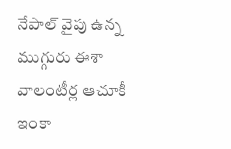నేపాల్ వైపు ఉన్న ముగ్గురు ఈశా వాలంటీర్ల ఆచూకీ ఇంకా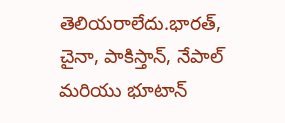తెలియరాలేదు.భారత్, చైనా, పాకిస్తాన్, నేపాల్ మరియు భూటాన్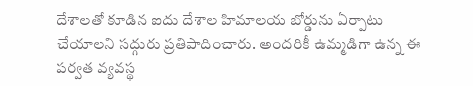దేశాలతో కూడిన ఐదు దేశాల హిమాలయ బోర్డును ఏర్పాటు చేయాలని సద్గురు ప్రతిపాదించారు. అందరికీ ఉమ్మడిగా ఉన్న ఈ పర్వత వ్యవస్థ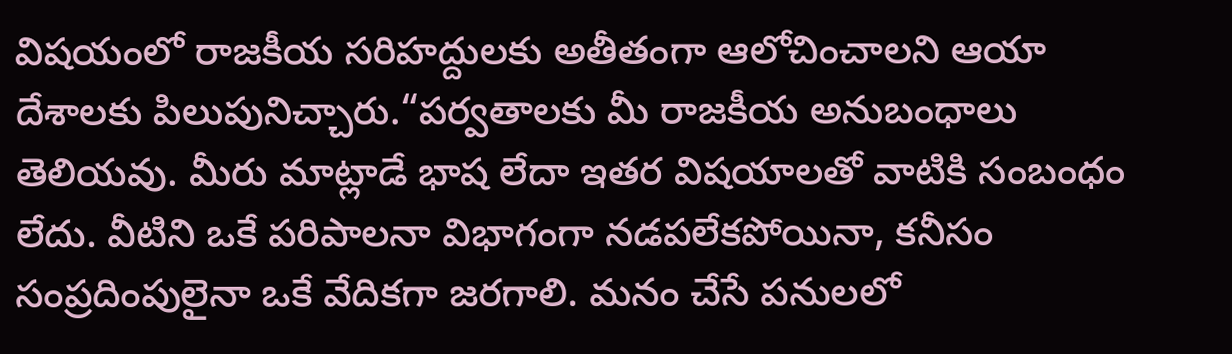విషయంలో రాజకీయ సరిహద్దులకు అతీతంగా ఆలోచించాలని ఆయా దేశాలకు పిలుపునిచ్చారు.“పర్వతాలకు మీ రాజకీయ అనుబంధాలు తెలియవు. మీరు మాట్లాడే భాష లేదా ఇతర విషయాలతో వాటికి సంబంధం లేదు. వీటిని ఒకే పరిపాలనా విభాగంగా నడపలేకపోయినా, కనీసం సంప్రదింపులైనా ఒకే వేదికగా జరగాలి. మనం చేసే పనులలో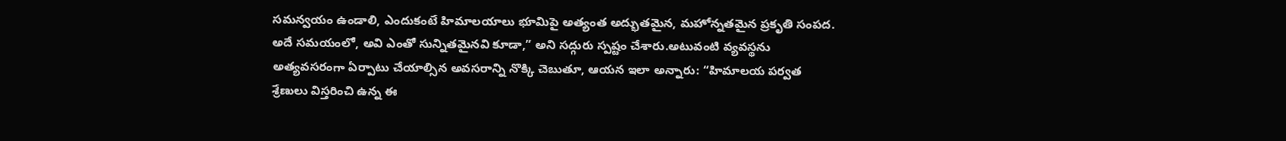సమన్వయం ఉండాలి, ఎందుకంటే హిమాలయాలు భూమిపై అత్యంత అద్భుతమైన, మహోన్నతమైన ప్రకృతి సంపద. అదే సమయంలో, అవి ఎంతో సున్నితమైనవి కూడా,” అని సద్గురు స్పష్టం చేశారు.అటువంటి వ్యవస్థను అత్యవసరంగా ఏర్పాటు చేయాల్సిన అవసరాన్ని నొక్కి చెబుతూ, ఆయన ఇలా అన్నారు: “హిమాలయ పర్వత శ్రేణులు విస్తరించి ఉన్న ఈ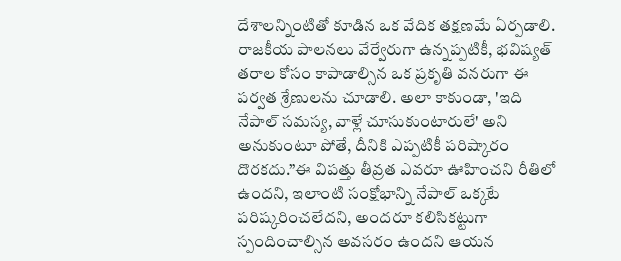దేశాలన్నింటితో కూడిన ఒక వేదిక తక్షణమే ఏర్పడాలి. రాజకీయ పాలనలు వేర్వేరుగా ఉన్నప్పటికీ, భవిష్యత్ తరాల కోసం కాపాడాల్సిన ఒక ప్రకృతి వనరుగా ఈ పర్వత శ్రేణులను చూడాలి. అలా కాకుండా, 'ఇది నేపాల్ సమస్య, వాళ్లే చూసుకుంటారులే' అని అనుకుంటూ పోతే, దీనికి ఎప్పటికీ పరిష్కారం దొరకదు.”ఈ విపత్తు తీవ్రత ఎవరూ ఊహించని రీతిలో ఉందని, ఇలాంటి సంక్షోభాన్ని నేపాల్ ఒక్కటే పరిష్కరించలేదని, అందరూ కలిసికట్టుగా స్పందించాల్సిన అవసరం ఉందని ఆయన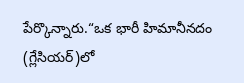పేర్కొన్నారు.“ఒక భారీ హిమానీనదం (గ్లేసియర్)లో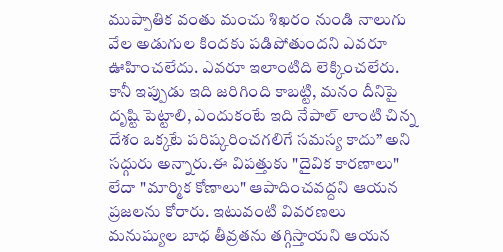ముప్పాతిక వంతు మంచు శిఖరం నుండి నాలుగు వేల అడుగుల కిందకు పడిపోతుందని ఎవరూ ఊహించలేదు. ఎవరూ ఇలాంటిది లెక్కించలేరు. కానీ ఇప్పుడు ఇది జరిగింది కాబట్టి, మనం దీనిపై దృష్టి పెట్టాలి, ఎందుకంటే ఇది నేపాల్ లాంటి చిన్న దేశం ఒక్కటే పరిష్కరించగలిగే సమస్య కాదు” అని సద్గురు అన్నారు.ఈ విపత్తుకు "దైవిక కారణాలు" లేదా "మార్మిక కోణాలు" ఆపాదించవద్దని ఆయన ప్రజలను కోరారు. ఇటువంటి వివరణలు మనుష్యుల బాధ తీవ్రతను తగ్గిస్తాయని ఆయన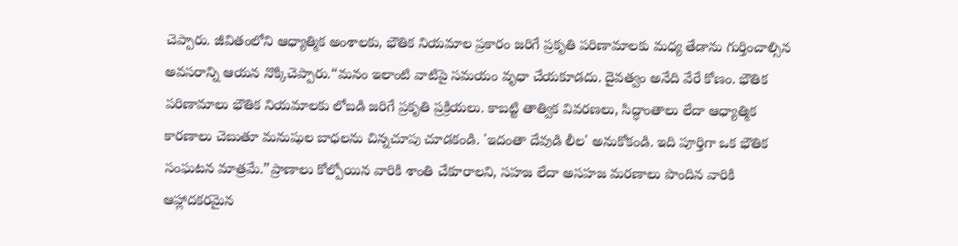చెప్పారు. జీవితంలోని ఆధ్యాత్మిక అంశాలకు, భౌతిక నియమాల ప్రకారం జరిగే ప్రకృతి పరిణామాలకు మధ్య తేడాను గుర్తించాల్సిన అవసరాన్ని ఆయన నొక్కిచెప్పారు.“మనం ఇలాంటి వాటిపై సమయం వృధా చేయకూడదు. దైవత్వం అనేది వేరే కోణం. భౌతిక పరిణామాలు భౌతిక నియమాలకు లోబడి జరిగే ప్రకృతి ప్రక్రియలు. కాబట్టి తాత్విక వివరణలు, సిద్ధాంతాలు లేదా ఆధ్యాత్మిక కారణాలు చెబుతూ మనుషుల బాధలను చిన్నచూపు చూడకండి. 'ఇదంతా దేవుడి లీల' అనుకోకండి. ఇది పూర్తిగా ఒక భౌతిక సంఘటన మాత్రమే.”ప్రాణాలు కోల్పోయిన వారికి శాంతి చేకూరాలని, సహజ లేదా అసహజ మరణాలు పొందిన వారికి ఆహ్లాదకరమైన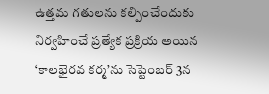ఉత్తమ గతులను కల్పించేందుకు నిర్వహించే ప్రత్యేక ప్రక్రియ అయిన ‘కాలభైరవ కర్మ’ను సెప్టెంబర్ 3న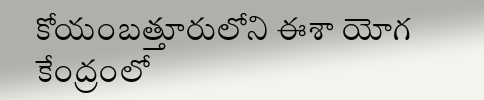కోయంబత్తూరులోని ఈశా యోగ కేంద్రంలో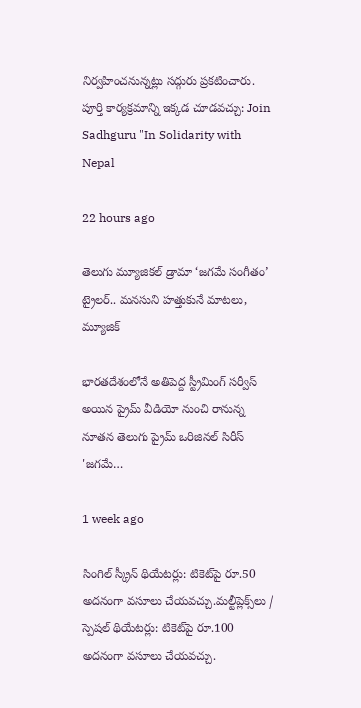నిర్వహించనున్నట్లు సద్గురు ప్రకటించారు. పూర్తి కార్యక్రమాన్ని ఇక్కడ చూడవచ్చు: Join Sadhguru "In Solidarity with Nepal

22 hours ago

తెలుగు మ్యూజికల్ డ్రామా ‘జగమే సంగీతం’ ట్రైలర్‌.. మనసుని హత్తుకునే మాటలు, మ్యూజిక్

భారతదేశంలోనే అతిపెద్ద స్ట్రీమింగ్ సర్వీస్ అయిన ప్రైమ్ వీడియో నుంచి రానున్న నూతన తెలుగు ప్రైమ్ ఒరిజినల్ సిరీస్ 'జగమే…

1 week ago

సింగిల్ స్క్రీన్ థియేటర్లు: టికెట్‌పై రూ.50 అదనంగా వసూలు చేయవచ్చు.మల్టీప్లెక్స్‌లు / స్పెషల్ థియేటర్లు: టికెట్‌పై రూ.100 అదనంగా వసూలు చేయవచ్చు.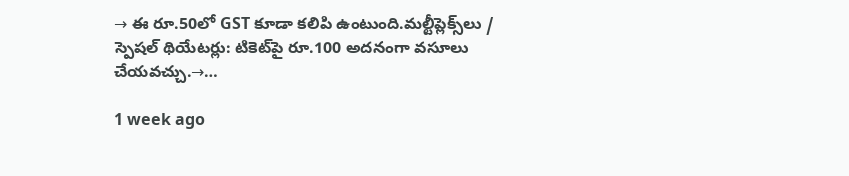→ ఈ రూ.50లో GST కూడా కలిపి ఉంటుంది.మల్టీప్లెక్స్‌లు / స్పెషల్ థియేటర్లు: టికెట్‌పై రూ.100 అదనంగా వసూలు చేయవచ్చు.→…

1 week ago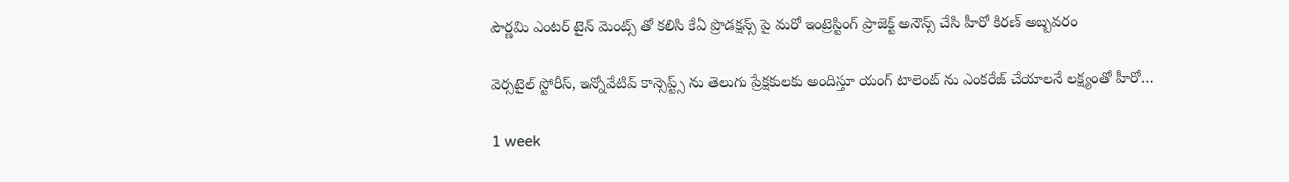పౌర్ణమి ఎంటర్ టైన్ మెంట్స్ తో కలిసి కేఏ ప్రొడక్షన్స్ పై మరో ఇంట్రెస్టింగ్ ప్రాజెక్ట్ అనౌన్స్ చేసి హీరో కిరణ్ అబ్బవరం

వెర్సటైల్ స్టోరీస్, ఇన్నోవేటివ్ కాన్సెప్ట్స్ ను తెలుగు ప్రేక్షకులకు అందిస్తూ యంగ్ టాలెంట్ ను ఎంకరేజ్ చేయాలనే లక్ష్యంతో హీరో…

1 week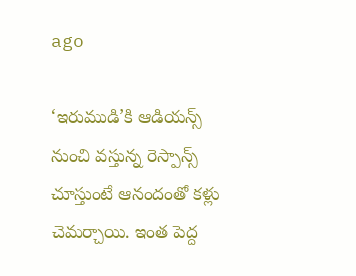ago

‘ఇరుముడి’కి ఆడియన్స్ నుంచి వస్తున్న రెస్పాన్స్ చూస్తుంటే ఆనందంతో కళ్లు చెమర్చాయి. ఇంత పెద్ద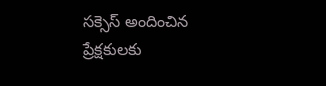సక్సెస్ అందించిన ప్రేక్షకులకు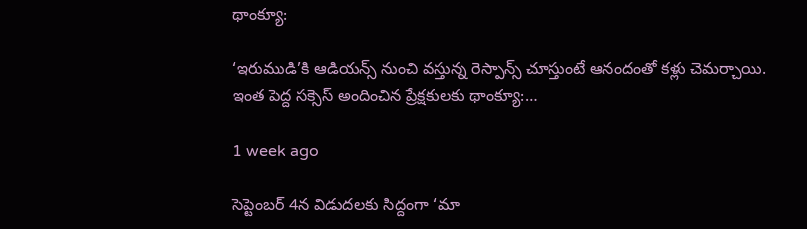థాంక్యూ:

‘ఇరుముడి’కి ఆడియన్స్ నుంచి వస్తున్న రెస్పాన్స్ చూస్తుంటే ఆనందంతో కళ్లు చెమర్చాయి. ఇంత పెద్ద సక్సెస్ అందించిన ప్రేక్షకులకు థాంక్యూ:…

1 week ago

సెప్టెంబర్ 4న విడుదలకు సిద్దంగా ‘మా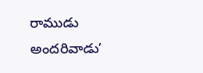రాముడు అందరివాడు’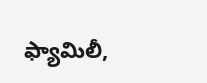ఫ్యామిలీ,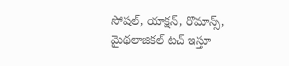సోషల్, యాక్షన్, రొమాన్స్, మైథలాజికల్ టచ్ ఇస్తూ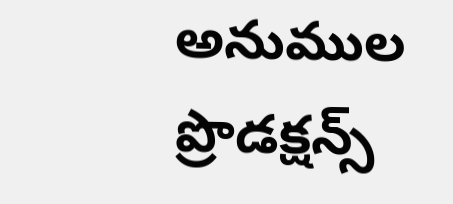అనుముల ప్రొడక్షన్స్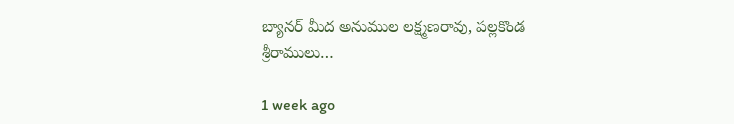బ్యానర్ మీద అనుముల లక్ష్మణరావు, పల్లకొండ శ్రీరాములు…

1 week ago